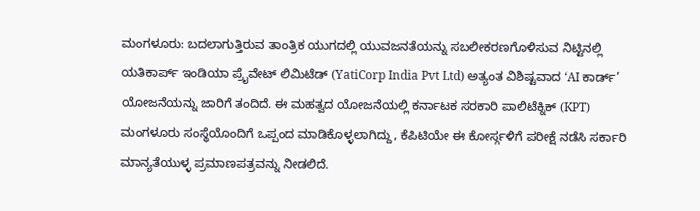ಮಂಗಳೂರು: ಬದಲಾಗುತ್ತಿರುವ ತಾಂತ್ರಿಕ ಯುಗದಲ್ಲಿ ಯುವಜನತೆಯನ್ನು ಸಬಲೀಕರಣಗೊಳಿಸುವ ನಿಟ್ಟಿನಲ್ಲಿ ಯತಿಕಾರ್ಪ್ ಇಂಡಿಯಾ ಪ್ರೈವೇಟ್ ಲಿಮಿಟೆಡ್ (YatiCorp India Pvt Ltd) ಅತ್ಯಂತ ವಿಶಿಷ್ಟವಾದ ‘AI ಕಾರ್ಡ್’ ಯೋಜನೆಯನ್ನು ಜಾರಿಗೆ ತಂದಿದೆ. ಈ ಮಹತ್ವದ ಯೋಜನೆಯಲ್ಲಿ ಕರ್ನಾಟಕ ಸರಕಾರಿ ಪಾಲಿಟೆಕ್ನಿಕ್ (KPT) ಮಂಗಳೂರು ಸಂಸ್ಥೆಯೊಂದಿಗೆ ಒಪ್ಪಂದ ಮಾಡಿಕೊಳ್ಳಲಾಗಿದ್ದು, ಕೆಪಿಟಿಯೇ ಈ ಕೋರ್ಸ್ಗಳಿಗೆ ಪರೀಕ್ಷೆ ನಡೆಸಿ ಸರ್ಕಾರಿ ಮಾನ್ಯತೆಯುಳ್ಳ ಪ್ರಮಾಣಪತ್ರವನ್ನು ನೀಡಲಿದೆ.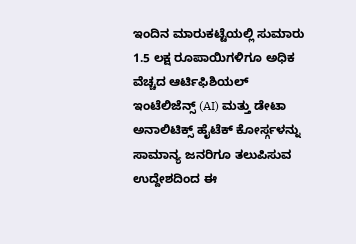ಇಂದಿನ ಮಾರುಕಟ್ಟೆಯಲ್ಲಿ ಸುಮಾರು 1.5 ಲಕ್ಷ ರೂಪಾಯಿಗಳಿಗೂ ಅಧಿಕ ವೆಚ್ಚದ ಆರ್ಟಿಫಿಶಿಯಲ್ ಇಂಟೆಲಿಜೆನ್ಸ್ (AI) ಮತ್ತು ಡೇಟಾ ಅನಾಲಿಟಿಕ್ಸ್ ಹೈಟೆಕ್ ಕೋರ್ಸ್ಗಳನ್ನು ಸಾಮಾನ್ಯ ಜನರಿಗೂ ತಲುಪಿಸುವ ಉದ್ದೇಶದಿಂದ ಈ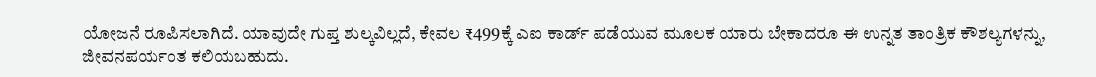ಯೋಜನೆ ರೂಪಿಸಲಾಗಿದೆ. ಯಾವುದೇ ಗುಪ್ತ ಶುಲ್ಕವಿಲ್ಲದೆ, ಕೇವಲ ₹499ಕ್ಕೆ ಎಐ ಕಾರ್ಡ್ ಪಡೆಯುವ ಮೂಲಕ ಯಾರು ಬೇಕಾದರೂ ಈ ಉನ್ನತ ತಾಂತ್ರಿಕ ಕೌಶಲ್ಯಗಳನ್ನು, ಜೀವನಪರ್ಯಂತ ಕಲಿಯಬಹುದು.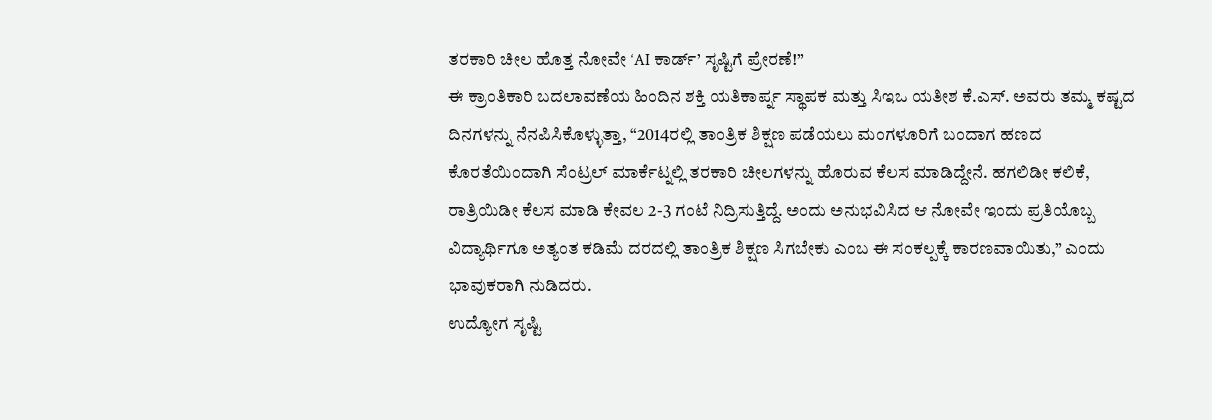ತರಕಾರಿ ಚೀಲ ಹೊತ್ತ ನೋವೇ ‘AI ಕಾರ್ಡ್’ ಸೃಷ್ಟಿಗೆ ಪ್ರೇರಣೆ!”
ಈ ಕ್ರಾಂತಿಕಾರಿ ಬದಲಾವಣೆಯ ಹಿಂದಿನ ಶಕ್ತಿ ಯತಿಕಾರ್ಪ್ನ ಸ್ಥಾಪಕ ಮತ್ತು ಸಿಇಒ ಯತೀಶ ಕೆ.ಎಸ್. ಅವರು ತಮ್ಮ ಕಷ್ಟದ ದಿನಗಳನ್ನು ನೆನಪಿಸಿಕೊಳ್ಳುತ್ತಾ, “2014ರಲ್ಲಿ ತಾಂತ್ರಿಕ ಶಿಕ್ಷಣ ಪಡೆಯಲು ಮಂಗಳೂರಿಗೆ ಬಂದಾಗ ಹಣದ ಕೊರತೆಯಿಂದಾಗಿ ಸೆಂಟ್ರಲ್ ಮಾರ್ಕೆಟ್ನಲ್ಲಿ ತರಕಾರಿ ಚೀಲಗಳನ್ನು ಹೊರುವ ಕೆಲಸ ಮಾಡಿದ್ದೇನೆ. ಹಗಲಿಡೀ ಕಲಿಕೆ, ರಾತ್ರಿಯಿಡೀ ಕೆಲಸ ಮಾಡಿ ಕೇವಲ 2-3 ಗಂಟೆ ನಿದ್ರಿಸುತ್ತಿದ್ದೆ. ಅಂದು ಅನುಭವಿಸಿದ ಆ ನೋವೇ ಇಂದು ಪ್ರತಿಯೊಬ್ಬ ವಿದ್ಯಾರ್ಥಿಗೂ ಅತ್ಯಂತ ಕಡಿಮೆ ದರದಲ್ಲಿ ತಾಂತ್ರಿಕ ಶಿಕ್ಷಣ ಸಿಗಬೇಕು ಎಂಬ ಈ ಸಂಕಲ್ಪಕ್ಕೆ ಕಾರಣವಾಯಿತು,” ಎಂದು ಭಾವುಕರಾಗಿ ನುಡಿದರು.
ಉದ್ಯೋಗ ಸೃಷ್ಟಿ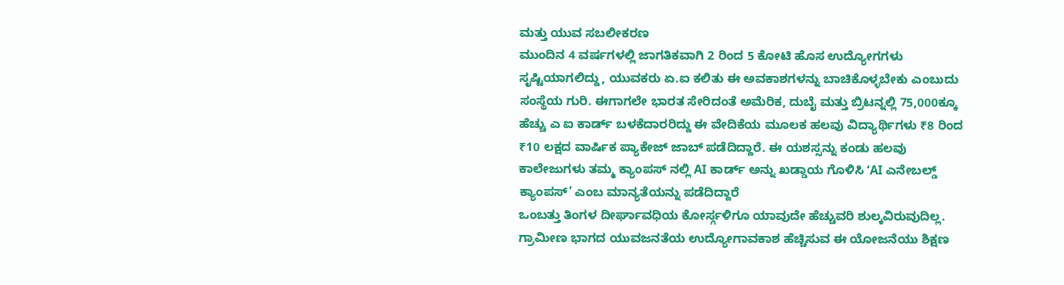ಮತ್ತು ಯುವ ಸಬಲೀಕರಣ
ಮುಂದಿನ 4 ವರ್ಷಗಳಲ್ಲಿ ಜಾಗತಿಕವಾಗಿ 2 ರಿಂದ 5 ಕೋಟಿ ಹೊಸ ಉದ್ಯೋಗಗಳು ಸೃಷ್ಟಿಯಾಗಲಿದ್ದು, ಯುವಕರು ಏ.ಐ ಕಲಿತು ಈ ಅವಕಾಶಗಳನ್ನು ಬಾಚಿಕೊಳ್ಳಬೇಕು ಎಂಬುದು ಸಂಸ್ಥೆಯ ಗುರಿ. ಈಗಾಗಲೇ ಭಾರತ ಸೇರಿದಂತೆ ಅಮೆರಿಕ, ದುಬೈ ಮತ್ತು ಬ್ರಿಟನ್ನಲ್ಲಿ 75,000ಕ್ಕೂ ಹೆಚ್ಚು ಎ ಐ ಕಾರ್ಡ್ ಬಳಕೆದಾರರಿದ್ದು ಈ ವೇದಿಕೆಯ ಮೂಲಕ ಹಲವು ವಿದ್ಯಾರ್ಥಿಗಳು ₹8 ರಿಂದ ₹10 ಲಕ್ಷದ ವಾರ್ಷಿಕ ಪ್ಯಾಕೇಜ್ ಜಾಬ್ ಪಡೆದಿದ್ದಾರೆ. ಈ ಯಶಸ್ಸನ್ನು ಕಂಡು ಹಲವು ಕಾಲೇಜುಗಳು ತಮ್ಮ ಕ್ಯಾಂಪಸ್ ನಲ್ಲಿ AI ಕಾರ್ಡ್ ಅನ್ನು ಖಡ್ಡಾಯ ಗೊಳಿಸಿ ‘AI ಎನೇಬಲ್ಡ್ ಕ್ಯಾಂಪಸ್’ ಎಂಬ ಮಾನ್ಯತೆಯನ್ನು ಪಡೆದಿದ್ದಾರೆ
ಒಂಬತ್ತು ತಿಂಗಳ ದೀರ್ಘಾವಧಿಯ ಕೋರ್ಸ್ಗಳಿಗೂ ಯಾವುದೇ ಹೆಚ್ಚುವರಿ ಶುಲ್ಕವಿರುವುದಿಲ್ಲ. ಗ್ರಾಮೀಣ ಭಾಗದ ಯುವಜನತೆಯ ಉದ್ಯೋಗಾವಕಾಶ ಹೆಚ್ಚಿಸುವ ಈ ಯೋಜನೆಯು ಶಿಕ್ಷಣ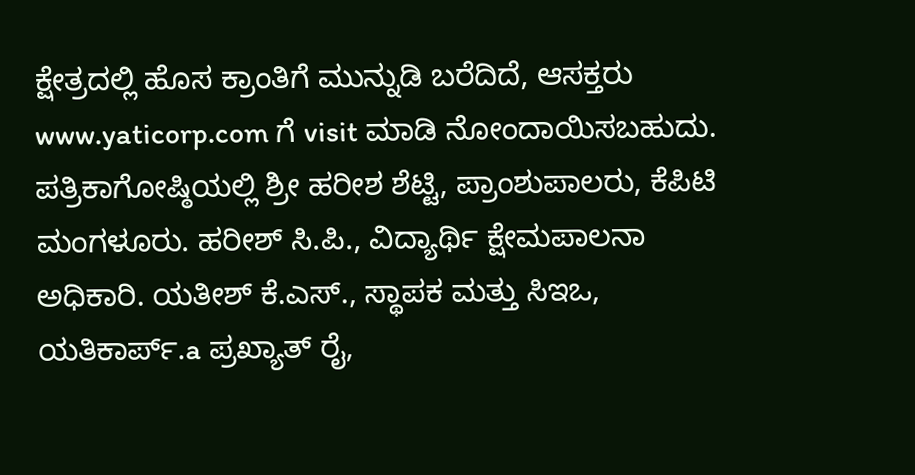ಕ್ಷೇತ್ರದಲ್ಲಿ ಹೊಸ ಕ್ರಾಂತಿಗೆ ಮುನ್ನುಡಿ ಬರೆದಿದೆ, ಆಸಕ್ತರು www.yaticorp.com ಗೆ visit ಮಾಡಿ ನೋಂದಾಯಿಸಬಹುದು.
ಪತ್ರಿಕಾಗೋಷ್ಠಿಯಲ್ಲಿ ಶ್ರೀ ಹರೀಶ ಶೆಟ್ಟಿ, ಪ್ರಾಂಶುಪಾಲರು, ಕೆಪಿಟಿ ಮಂಗಳೂರು. ಹರೀಶ್ ಸಿ.ಪಿ., ವಿದ್ಯಾರ್ಥಿ ಕ್ಷೇಮಪಾಲನಾ ಅಧಿಕಾರಿ. ಯತೀಶ್ ಕೆ.ಎಸ್., ಸ್ಥಾಪಕ ಮತ್ತು ಸಿಇಒ, ಯತಿಕಾರ್ಪ್.a ಪ್ರಖ್ಯಾತ್ ರೈ,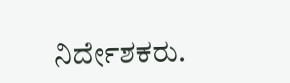ನಿರ್ದೇಶಕರು.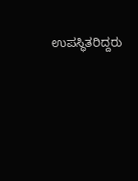ಉಪಸ್ಥಿತರಿದ್ದರು